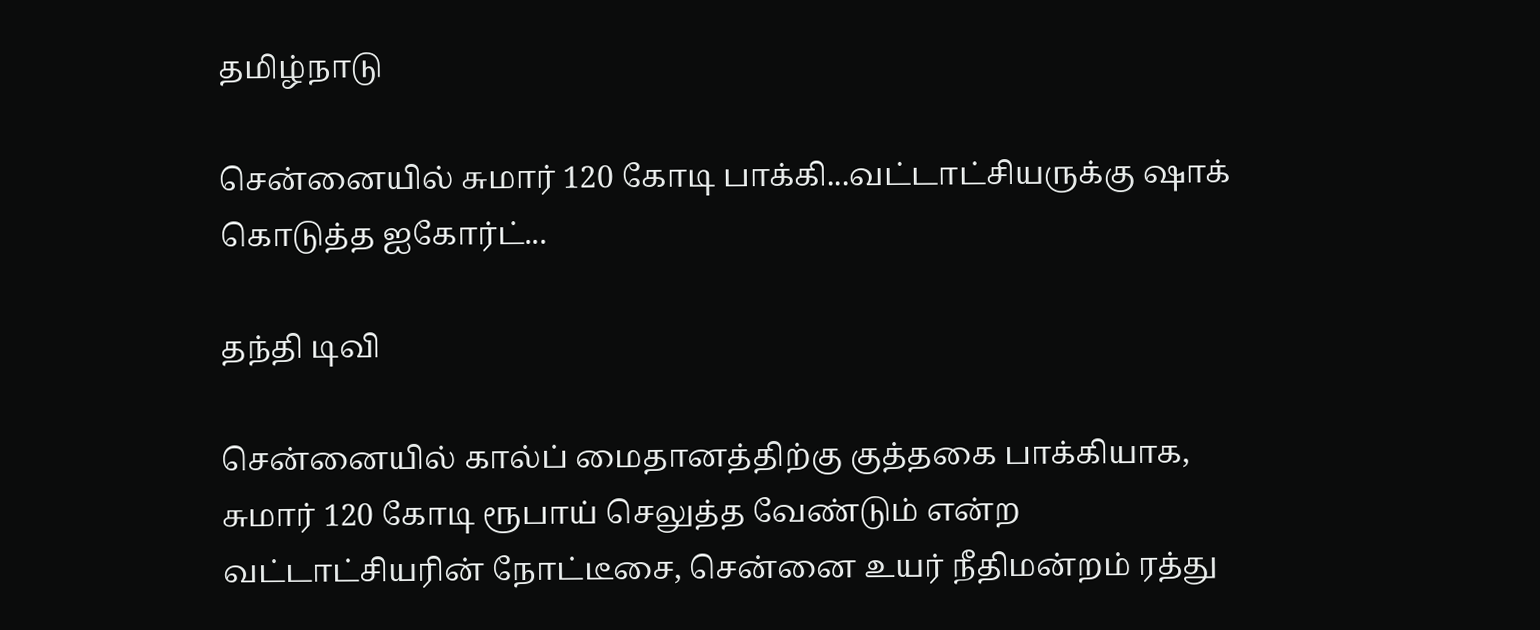தமிழ்நாடு

சென்னையில் சுமார் 120 கோடி பாக்கி...வட்டாட்சியருக்கு ஷாக் கொடுத்த ஐகோர்ட்...

தந்தி டிவி

சென்னையில் கால்ப் மைதானத்திற்கு குத்தகை பாக்கியாக, சுமார் 120 கோடி ரூபாய் செலுத்த வேண்டும் என்ற வட்டாட்சியரின் நோட்டீசை, சென்னை உயர் நீதிமன்றம் ரத்து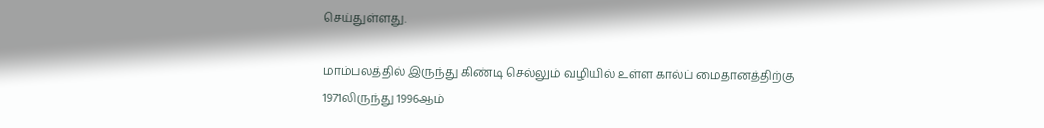செய்துள்ளது.

மாம்பலத்தில் இருந்து கிண்டி செல்லும் வழியில் உள்ள கால்ப் மைதானத்திற்கு 1971லிருந்து 1996ஆம்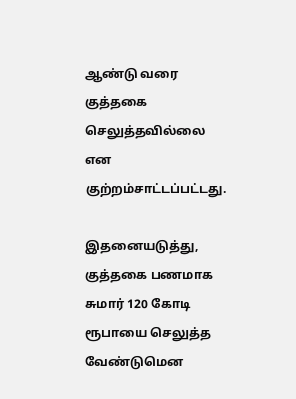ஆண்டு வரை குத்தகை செலுத்தவில்லை என குற்றம்சாட்டப்பட்டது.

இதனையடுத்து, குத்தகை பணமாக சுமார் 120 கோடி ரூபாயை செலுத்த வேண்டுமென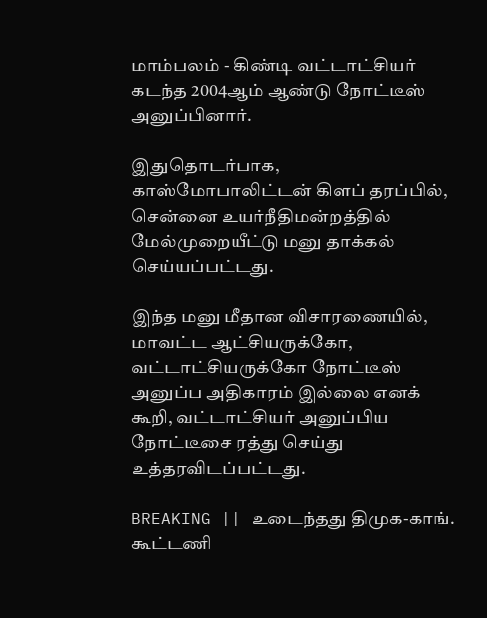மாம்பலம் - கிண்டி வட்டாட்சியர் கடந்த 2004ஆம் ஆண்டு நோட்டீஸ் அனுப்பினார்.

இதுதொடர்பாக, காஸ்மோபாலிட்டன் கிளப் தரப்பில், சென்னை உயர்நீதிமன்றத்தில் மேல்முறையீட்டு மனு தாக்கல் செய்யப்பட்டது.

இந்த மனு மீதான விசாரணையில், மாவட்ட ஆட்சியருக்கோ, வட்டாட்சியருக்கோ நோட்டீஸ் அனுப்ப அதிகாரம் இல்லை எனக் கூறி, வட்டாட்சியர் அனுப்பிய நோட்டீசை ரத்து செய்து உத்தரவிடப்பட்டது.

BREAKING || உடைந்தது திமுக-காங். கூட்டணி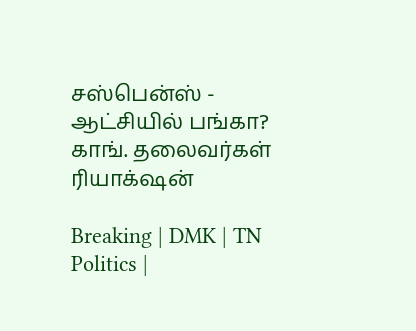சஸ்பென்ஸ் - ஆட்சியில் பங்கா? காங். தலைவர்கள் ரியாக்‌ஷன்

Breaking | DMK | TN Politics |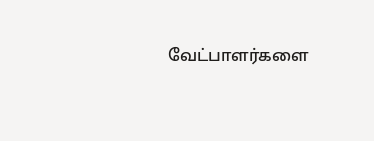வேட்பாளர்களை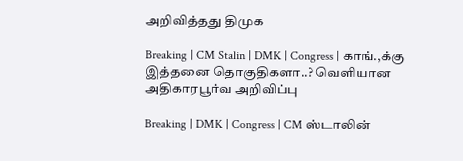அறிவித்தது திமுக

Breaking | CM Stalin | DMK | Congress | காங்.,க்கு இத்தனை தொகுதிகளா..? வெளியான அதிகாரபூர்வ அறிவிப்பு

Breaking | DMK | Congress | CM ஸ்டாலின்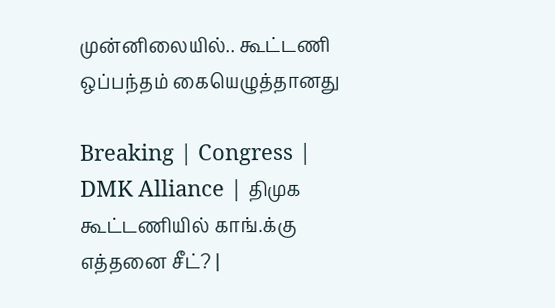முன்னிலையில்.. கூட்டணி ஒப்பந்தம் கையெழுத்தானது

Breaking | Congress | DMK Alliance | திமுக கூட்டணியில் காங்.க்கு எத்தனை சீட்? |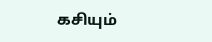கசியும்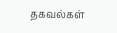தகவல்கள்